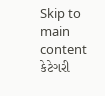Skip to main content
કેટેગરી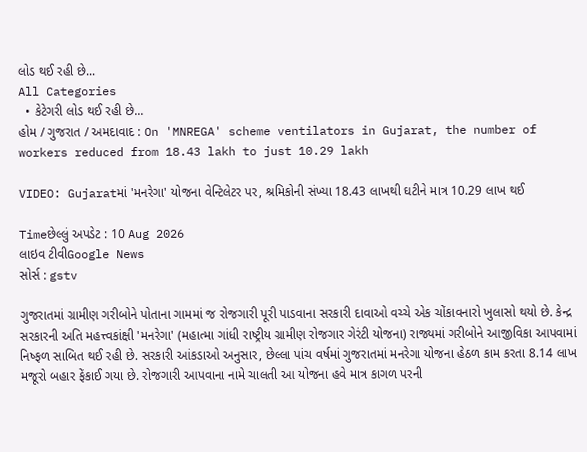લોડ થઈ રહી છે...
All Categories
  • કેટેગરી લોડ થઈ રહી છે...
હોમ / ગુજરાત / અમદાવાદ : On 'MNREGA' scheme ventilators in Gujarat, the number of workers reduced from 18.43 lakh to just 10.29 lakh

VIDEO: Gujaratમાં 'મનરેગા' યોજના વેન્ટિલેટર પર, શ્રમિકોની સંખ્યા 18.43 લાખથી ઘટીને માત્ર 10.29 લાખ થઈ

Timeછેલ્લું અપડેટ : 10 Aug 2026
લાઇવ ટીવીGoogle News
સોર્સ : gstv

ગુજરાતમાં ગ્રામીણ ગરીબોને પોતાના ગામમાં જ રોજગારી પૂરી પાડવાના સરકારી દાવાઓ વચ્ચે એક ચોંકાવનારો ખુલાસો થયો છે. કેન્દ્ર સરકારની અતિ મહત્ત્વકાંક્ષી 'મનરેગા' (મહાત્મા ગાંધી રાષ્ટ્રીય ગ્રામીણ રોજગાર ગેરંટી યોજના) રાજ્યમાં ગરીબોને આજીવિકા આપવામાં નિષ્ફળ સાબિત થઈ રહી છે. સરકારી આંકડાઓ અનુસાર, છેલ્લા પાંચ વર્ષમાં ગુજરાતમાં મનરેગા યોજના હેઠળ કામ કરતા 8.14 લાખ મજૂરો બહાર ફેંકાઈ ગયા છે. રોજગારી આપવાના નામે ચાલતી આ યોજના હવે માત્ર કાગળ પરની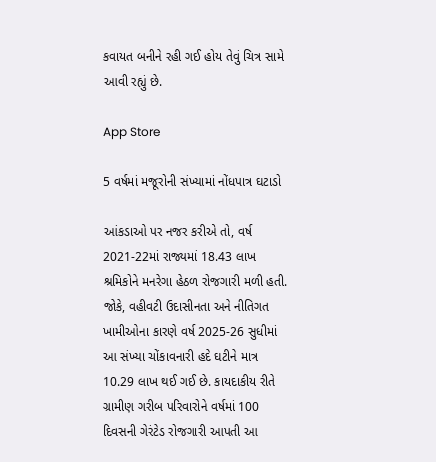કવાયત બનીને રહી ગઈ હોય તેવું ચિત્ર સામે આવી રહ્યું છે.

App Store

5 વર્ષમાં મજૂરોની સંખ્યામાં નોંધપાત્ર ઘટાડો

આંકડાઓ પર નજર કરીએ તો, વર્ષ 2021-22માં રાજ્યમાં 18.43 લાખ શ્રમિકોને મનરેગા હેઠળ રોજગારી મળી હતી. જોકે, વહીવટી ઉદાસીનતા અને નીતિગત ખામીઓના કારણે વર્ષ 2025-26 સુધીમાં આ સંખ્યા ચોંકાવનારી હદે ઘટીને માત્ર 10.29 લાખ થઈ ગઈ છે. કાયદાકીય રીતે ગ્રામીણ ગરીબ પરિવારોને વર્ષમાં 100 દિવસની ગેરંટેડ રોજગારી આપતી આ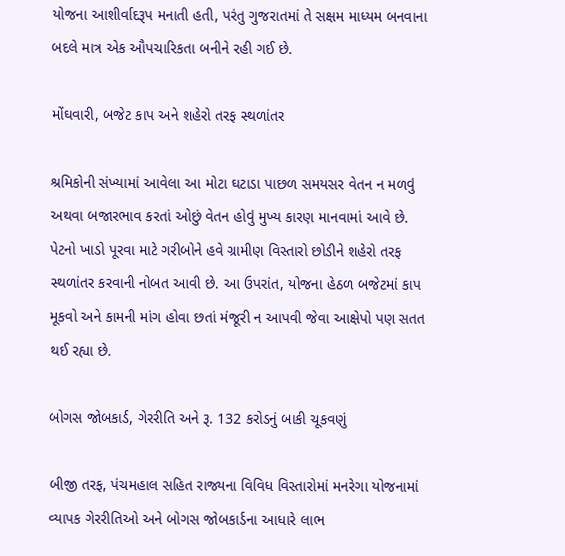યોજના આશીર્વાદરૂપ મનાતી હતી, પરંતુ ગુજરાતમાં તે સક્ષમ માધ્યમ બનવાના બદલે માત્ર એક ઔપચારિકતા બનીને રહી ગઈ છે.

મોંઘવારી, બજેટ કાપ અને શહેરો તરફ સ્થળાંતર

શ્રમિકોની સંખ્યામાં આવેલા આ મોટા ઘટાડા પાછળ સમયસર વેતન ન મળવું અથવા બજારભાવ કરતાં ઓછું વેતન હોવું મુખ્ય કારણ માનવામાં આવે છે. પેટનો ખાડો પૂરવા માટે ગરીબોને હવે ગ્રામીણ વિસ્તારો છોડીને શહેરો તરફ સ્થળાંતર કરવાની નોબત આવી છે. આ ઉપરાંત, યોજના હેઠળ બજેટમાં કાપ મૂકવો અને કામની માંગ હોવા છતાં મંજૂરી ન આપવી જેવા આક્ષેપો પણ સતત થઈ રહ્યા છે.

બોગસ જોબકાર્ડ, ગેરરીતિ અને રૂ. 132 કરોડનું બાકી ચૂકવણું

બીજી તરફ, પંચમહાલ સહિત રાજ્યના વિવિધ વિસ્તારોમાં મનરેગા યોજનામાં વ્યાપક ગેરરીતિઓ અને બોગસ જોબકાર્ડના આધારે લાભ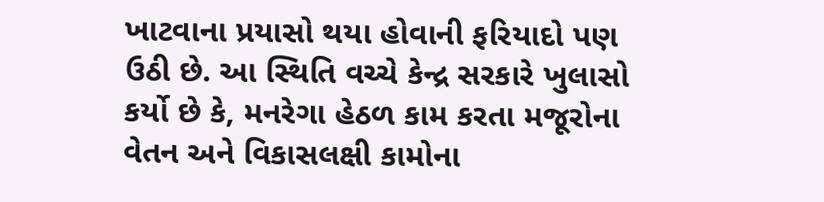ખાટવાના પ્રયાસો થયા હોવાની ફરિયાદો પણ ઉઠી છે. આ સ્થિતિ વચ્ચે કેન્દ્ર સરકારે ખુલાસો કર્યો છે કે, મનરેગા હેઠળ કામ કરતા મજૂરોના વેતન અને વિકાસલક્ષી કામોના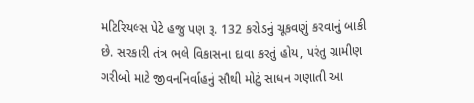મટિરિયલ્સ પેટે હજુ પણ રૂ. 132 કરોડનું ચૂકવણું કરવાનું બાકી છે. સરકારી તંત્ર ભલે વિકાસના દાવા કરતું હોય, પરંતુ ગ્રામીણ ગરીબો માટે જીવનનિર્વાહનું સૌથી મોટું સાધન ગણાતી આ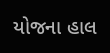યોજના હાલ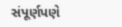સંપૂર્ણપણે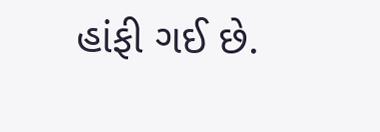હાંફી ગઈ છે.